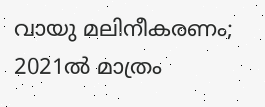വായു മലിനീകരണം; 2021ൽ മാത്രം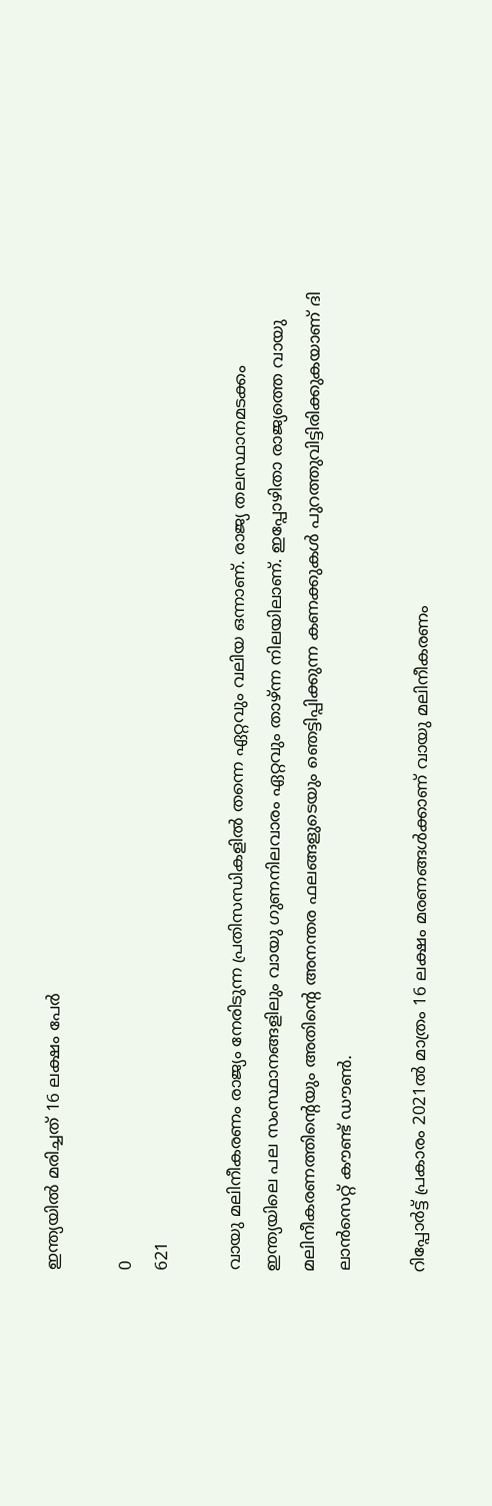ഇന്ത്യയിൽ മരിച്ചത് 16 ലക്ഷം പേർ

0
621

വായു മലിനീകരണം രാജ്യം നേരിടുന്ന പ്രതിസന്ധികളിൽ തന്നെ ഏറ്റവും വലിയ ഒന്നാണ്. രാജ്യ തലസ്ഥാനമടക്കം ഇന്ത്യയിലെ പല സംസ്ഥാനങ്ങളിലും വായു ഗുണനിലവാരം ഏറ്റവും താഴ്ന്ന നിലയിലാണ്. ഇപ്പോഴിതാ രാജ്യത്തെ വായു മലിനീകരണത്തിന്റെയും അതിന്റെ അനന്തര ഫലങ്ങളുടെയും ഞെട്ടിപ്പിക്കുന്ന കണക്കുകൾ പുറത്തുവിട്ടിരിക്കുകയാണ് ദി ലാൻസെറ്റ് കൗണ്ട് ഡൗൺ.

റിപ്പോർട്ട് പ്രകാരം 2021ൽ മാത്രം 16 ലക്ഷം മരണങ്ങൾക്കാണ് വായു മലിനീകരണം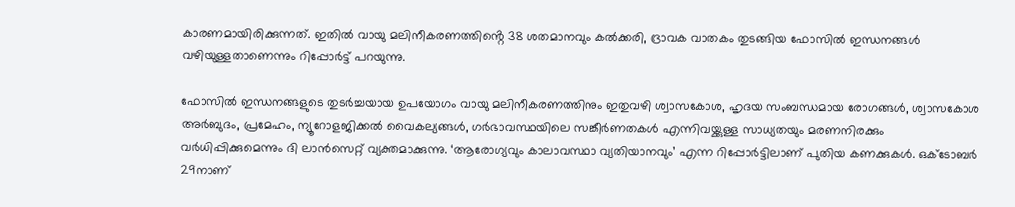കാരണമായിരിക്കുന്നത്. ഇതിൽ വായു മലിനീകരണത്തിൻ്റെ 38 ശതമാനവും കൽക്കരി, ദ്രാവക വാതകം തുടങ്ങിയ ഫോസിൽ ഇന്ധനങ്ങൾ വഴിയുള്ളതാണെന്നും റിപ്പോർട്ട് പറയുന്നു.

ഫോസിൽ ഇന്ധനങ്ങളുടെ തുടർച്ചയായ ഉപയോഗം വായു മലിനീകരണത്തിനും ഇതുവഴി ശ്വാസകോശ, ഹൃദയ സംബന്ധമായ രോഗങ്ങൾ, ശ്വാസകോശ അർബുദം, പ്രമേഹം, ന്യൂറോളജിക്കൽ വൈകല്യങ്ങൾ, ഗർഭാവസ്ഥയിലെ സങ്കീർണതകൾ എന്നിവയ്ക്കുള്ള സാധ്യതയും മരണനിരക്കും വർധിപ്പിക്കുമെന്നും ദി ലാൻസെറ്റ് വ്യക്തമാക്കുന്നു. ‘ആരോഗ്യവും കാലാവസ്ഥാ വ്യതിയാനവും’ എന്ന റിപ്പോർട്ടിലാണ് പുതിയ കണക്കുകൾ. ഒക്ടോബർ 29നാണ്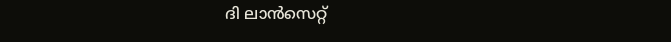ദി ലാൻസെറ്റ്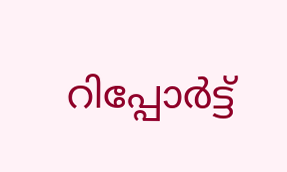റിപ്പോർട്ട്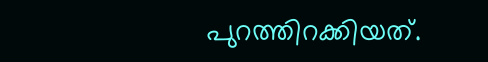പുറത്തിറക്കിയത്.